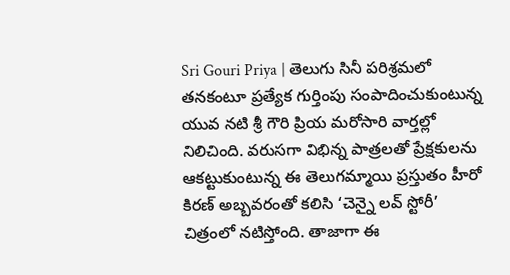Sri Gouri Priya | తెలుగు సినీ పరిశ్రమలో తనకంటూ ప్రత్యేక గుర్తింపు సంపాదించుకుంటున్న యువ నటి శ్రీ గౌరి ప్రియ మరోసారి వార్తల్లో నిలిచింది. వరుసగా విభిన్న పాత్రలతో ప్రేక్షకులను ఆకట్టుకుంటున్న ఈ తెలుగమ్మాయి ప్రస్తుతం హీరో కిరణ్ అబ్బవరంతో కలిసి ‘చెన్నై లవ్ స్టోరీ’ చిత్రంలో నటిస్తోంది. తాజాగా ఈ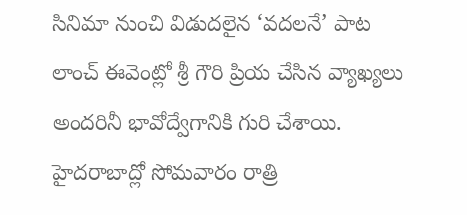సినిమా నుంచి విడుదలైన ‘వదలనే’ పాట లాంచ్ ఈవెంట్లో శ్రీ గౌరి ప్రియ చేసిన వ్యాఖ్యలు అందరినీ భావోద్వేగానికి గురి చేశాయి. హైదరాబాద్లో సోమవారం రాత్రి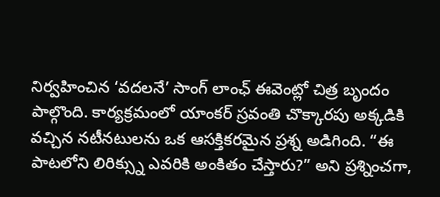నిర్వహించిన ‘వదలనే’ సాంగ్ లాంఛ్ ఈవెంట్లో చిత్ర బృందం పాల్గొంది. కార్యక్రమంలో యాంకర్ స్రవంతి చొక్కారపు అక్కడికి వచ్చిన నటీనటులను ఒక ఆసక్తికరమైన ప్రశ్న అడిగింది. “ఈ పాటలోని లిరిక్స్ను ఎవరికి అంకితం చేస్తారు?” అని ప్రశ్నించగా,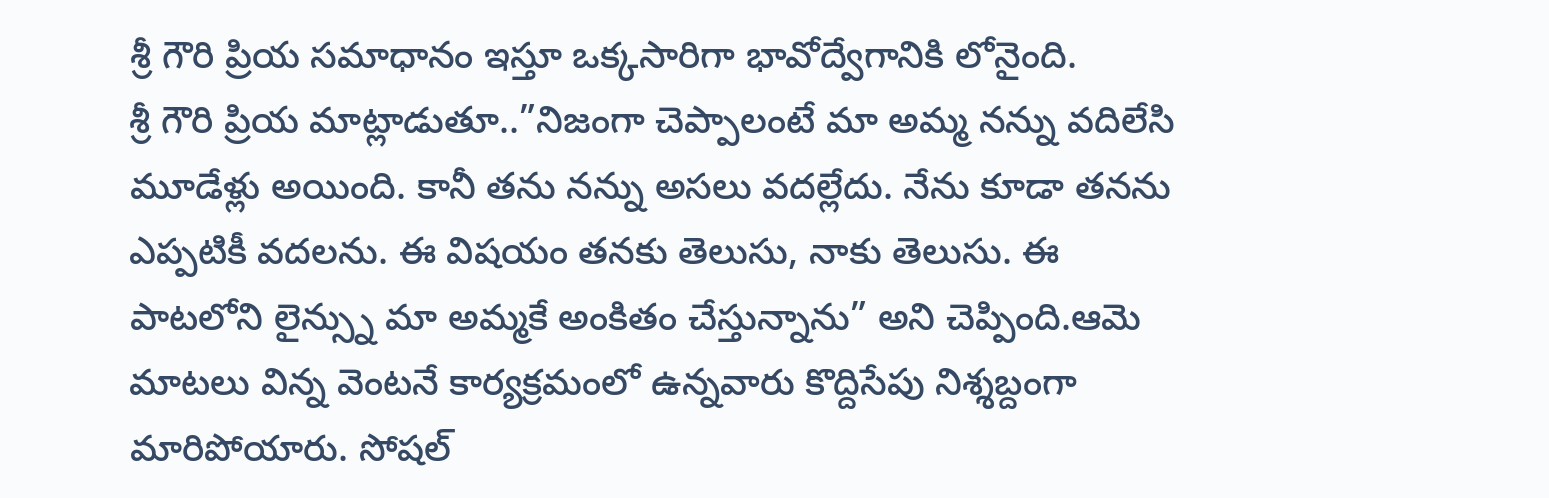శ్రీ గౌరి ప్రియ సమాధానం ఇస్తూ ఒక్కసారిగా భావోద్వేగానికి లోనైంది.
శ్రీ గౌరి ప్రియ మాట్లాడుతూ..”నిజంగా చెప్పాలంటే మా అమ్మ నన్ను వదిలేసి మూడేళ్లు అయింది. కానీ తను నన్ను అసలు వదల్లేదు. నేను కూడా తనను ఎప్పటికీ వదలను. ఈ విషయం తనకు తెలుసు, నాకు తెలుసు. ఈ పాటలోని లైన్స్ను మా అమ్మకే అంకితం చేస్తున్నాను” అని చెప్పింది.ఆమె మాటలు విన్న వెంటనే కార్యక్రమంలో ఉన్నవారు కొద్దిసేపు నిశ్శబ్దంగా మారిపోయారు. సోషల్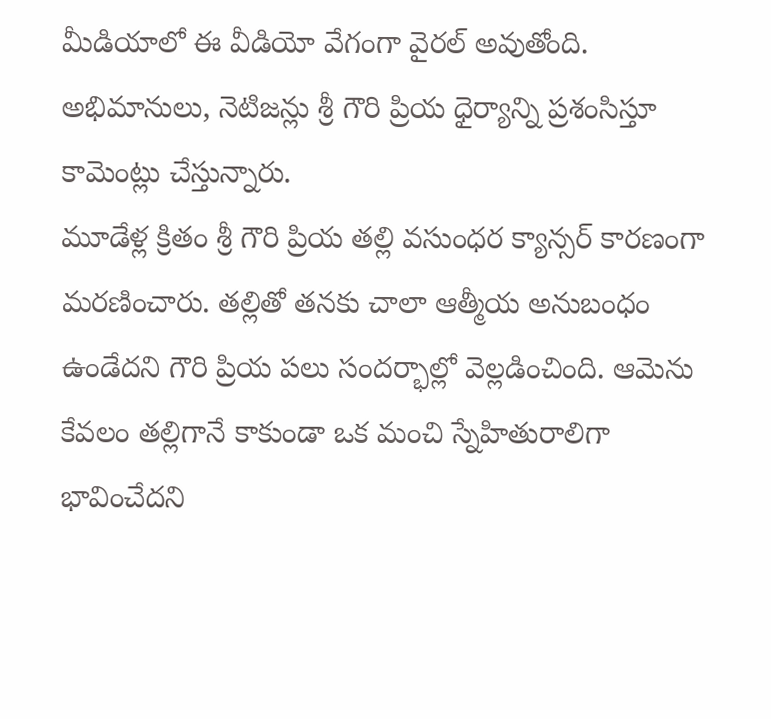మీడియాలో ఈ వీడియో వేగంగా వైరల్ అవుతోంది. అభిమానులు, నెటిజన్లు శ్రీ గౌరి ప్రియ ధైర్యాన్ని ప్రశంసిస్తూ కామెంట్లు చేస్తున్నారు.
మూడేళ్ల క్రితం శ్రీ గౌరి ప్రియ తల్లి వసుంధర క్యాన్సర్ కారణంగా మరణించారు. తల్లితో తనకు చాలా ఆత్మీయ అనుబంధం ఉండేదని గౌరి ప్రియ పలు సందర్భాల్లో వెల్లడించింది. ఆమెను కేవలం తల్లిగానే కాకుండా ఒక మంచి స్నేహితురాలిగా భావించేదని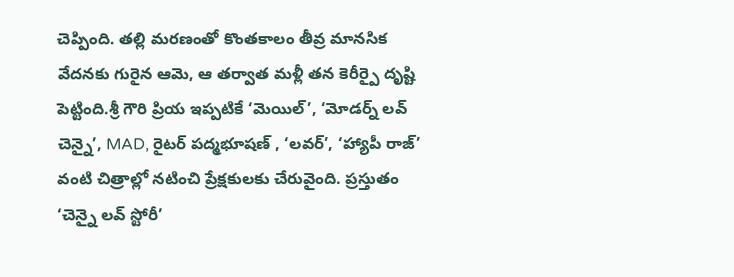చెప్పింది. తల్లి మరణంతో కొంతకాలం తీవ్ర మానసిక వేదనకు గురైన ఆమె, ఆ తర్వాత మళ్లీ తన కెరీర్పై దృష్టి పెట్టింది.శ్రీ గౌరి ప్రియ ఇప్పటికే ‘మెయిల్’, ‘మోడర్న్ లవ్ చెన్నై’, MAD, రైటర్ పద్మభూషణ్ , ‘లవర్’, ‘హ్యాపీ రాజ్’ వంటి చిత్రాల్లో నటించి ప్రేక్షకులకు చేరువైంది. ప్రస్తుతం ‘చెన్నై లవ్ స్టోరీ’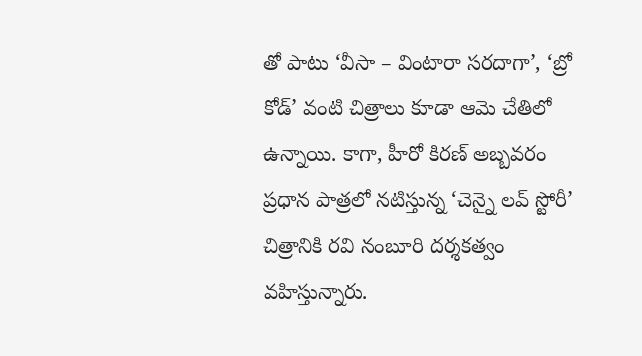తో పాటు ‘వీసా – వింటారా సరదాగా’, ‘బ్రో కోడ్’ వంటి చిత్రాలు కూడా ఆమె చేతిలో ఉన్నాయి. కాగా, హీరో కిరణ్ అబ్బవరం ప్రధాన పాత్రలో నటిస్తున్న ‘చెన్నై లవ్ స్టోరీ’ చిత్రానికి రవి నంబూరి దర్శకత్వం వహిస్తున్నారు.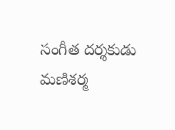సంగీత దర్శకుడు మణిశర్మ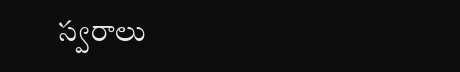స్వరాలు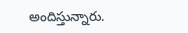అందిస్తున్నారు.